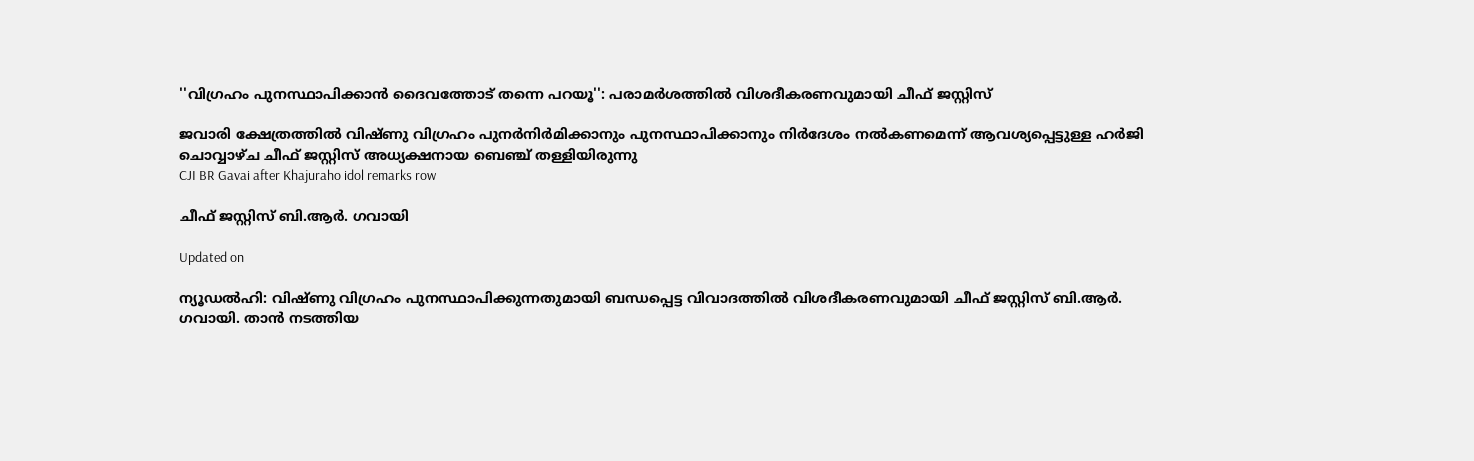''വിഗ്രഹം പുനസ്ഥാപിക്കാൻ ദൈവത്തോട് തന്നെ പറയൂ'': പരാമർശത്തിൽ വിശദീകരണവുമായി ചീഫ് ജസ്റ്റിസ്

ജവാരി ക്ഷേത്രത്തിൽ വിഷ്ണു വിഗ്രഹം പുനർനിർമിക്കാനും പുനസ്ഥാപിക്കാനും നിർദേശം നൽകണമെന്ന് ആവശ്യപ്പെട്ടുള്ള ഹർജി ചൊവ്വാഴ്ച ചീഫ് ജസ്റ്റിസ് അധ്യക്ഷനായ ബെഞ്ച് തള്ളിയിരുന്നു
CJI BR Gavai after Khajuraho idol remarks row

ചീഫ് ജസ്റ്റിസ് ബി.ആർ. ഗവായി

Updated on

ന്യൂഡൽഹി: വിഷ്ണു വിഗ്രഹം പുനസ്ഥാപിക്കുന്നതുമായി ബന്ധപ്പെട്ട വിവാദത്തിൽ വിശദീകരണവുമായി ചീഫ് ജസ്റ്റിസ് ബി.ആർ. ഗവായി. താൻ നടത്തിയ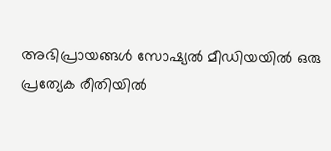അഭിപ്രായങ്ങൾ സോഷ്യൽ മീഡിയയിൽ ഒരു പ്രത്യേക രീതിയിൽ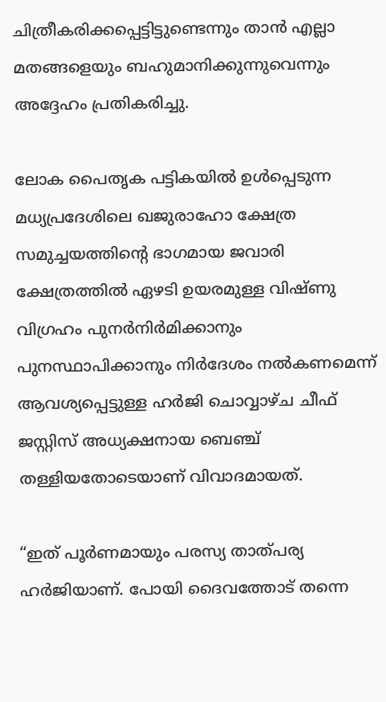ചിത്രീകരിക്കപ്പെട്ടിട്ടുണ്ടെന്നും താൻ എല്ലാ മതങ്ങളെയും ബഹുമാനിക്കുന്നുവെന്നും അദ്ദേഹം പ്രതികരിച്ചു.

ലോക പൈതൃക പട്ടികയിൽ ഉൾപ്പെടുന്ന മധ്യപ്രദേശിലെ ഖജുരാഹോ ക്ഷേത്ര സമുച്ചയത്തിന്‍റെ ഭാഗമായ ജവാരി ക്ഷേത്രത്തിൽ ഏഴടി ഉയരമുള്ള വിഷ്ണു വിഗ്രഹം പുനർനിർമിക്കാനും പുനസ്ഥാപിക്കാനും നിർദേശം നൽകണമെന്ന് ആവശ്യപ്പെട്ടുള്ള ഹർജി ചൊവ്വാഴ്ച ചീഫ് ജസ്റ്റിസ് അധ്യക്ഷനായ ബെഞ്ച് തള്ളിയതോടെയാണ് വിവാദമായത്.

“ഇത് പൂർണമായും പരസ്യ താത്പര്യ ഹർജിയാണ്. പോയി ദൈവത്തോട് തന്നെ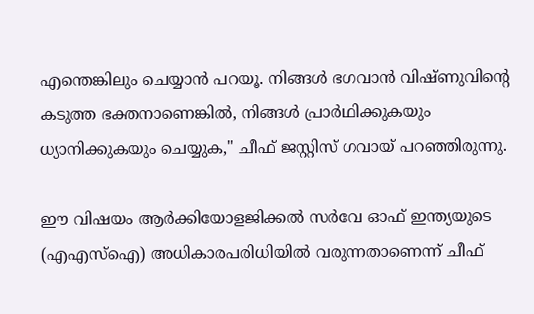എന്തെങ്കിലും ചെയ്യാൻ പറയൂ. നിങ്ങൾ ഭഗവാൻ വിഷ്ണുവിന്‍റെ കടുത്ത ഭക്തനാണെങ്കിൽ, നിങ്ങൾ പ്രാർഥിക്കുകയും ധ്യാനിക്കുകയും ചെയ്യുക," ചീഫ് ജസ്റ്റിസ് ഗവായ് പറഞ്ഞിരുന്നു.

ഈ വിഷയം ആർക്കിയോളജിക്കൽ സർവേ ഓഫ് ഇന്ത്യയുടെ (എഎസ്ഐ) അധികാരപരിധിയിൽ വരുന്നതാണെന്ന് ചീഫ്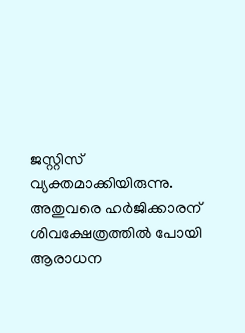ജസ്റ്റിസ് വ്യക്തമാക്കിയിരുന്നു. അതുവരെ ഹർജിക്കാരന് ശിവക്ഷേത്രത്തിൽ പോയി ആരാധന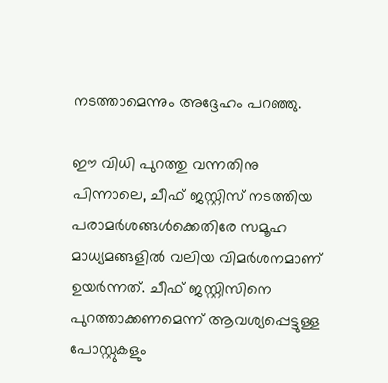നടത്താമെന്നും അദ്ദേഹം പറഞ്ഞു.

ഈ വിധി പുറത്തു വന്നതിനു പിന്നാലെ, ചീഫ് ജസ്റ്റിസ് നടത്തിയ പരാമർശങ്ങൾക്കെതിരേ സമൂഹ മാധ്യമങ്ങളിൽ വലിയ വിമർശനമാണ് ഉയർന്നത്. ചീഫ് ജസ്റ്റിസിനെ പുറത്താക്കണമെന്ന് ആവശ്യപ്പെട്ടുള്ള പോസ്റ്റുകളും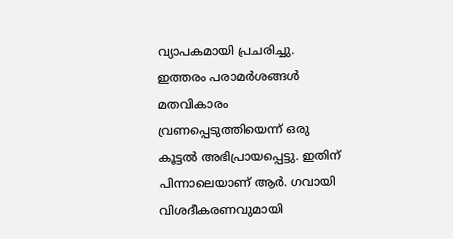വ്യാപകമായി പ്രചരിച്ചു. ഇത്തരം പരാമർശങ്ങൾ മതവികാരം വ്രണപ്പെടുത്തിയെന്ന് ഒരു കൂട്ടൽ അഭിപ്രായപ്പെട്ടു. ഇതിന് പിന്നാലെയാണ് ആർ. ഗവായി വിശദീകരണവുമായി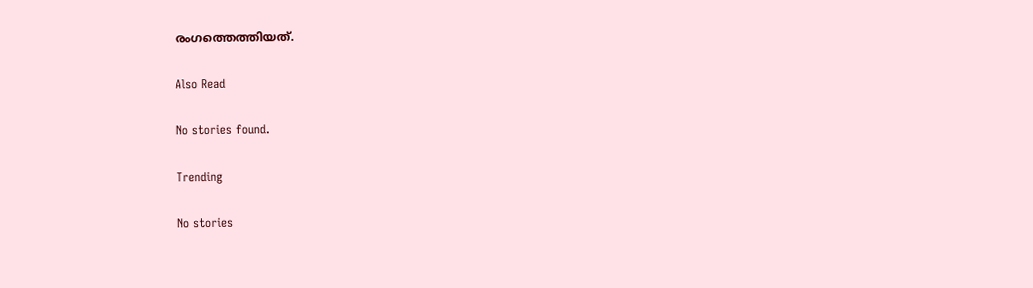രംഗത്തെത്തിയത്.

Also Read

No stories found.

Trending

No stories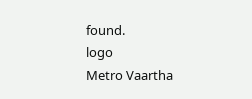found.
logo
Metro Vaartha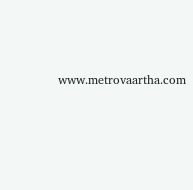www.metrovaartha.com